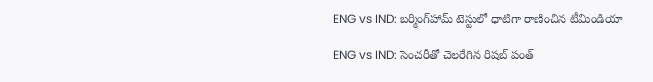ENG vs IND: బర్మింగ్‌హామ్ టెస్టులో ధాటిగా రాణించిన టీమిండియా

ENG vs IND: సెంచరీతో చెలరేగిన రిషబ్ పంత్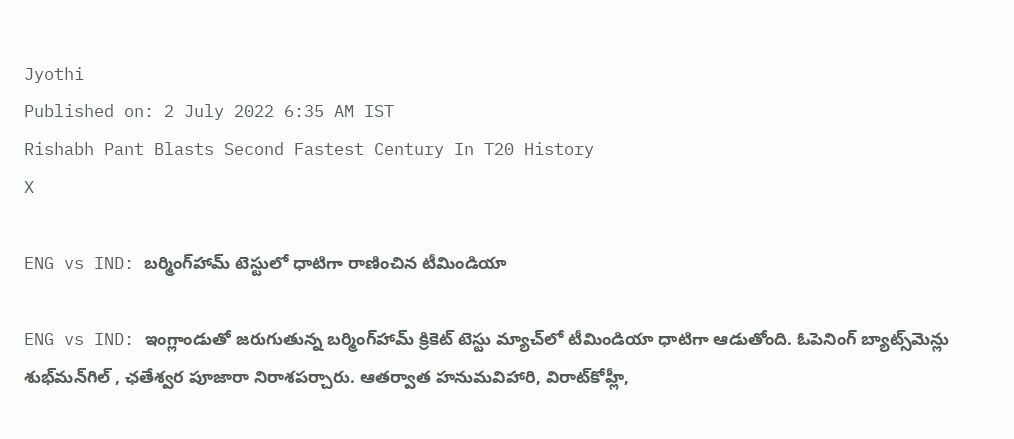Jyothi
Published on: 2 July 2022 6:35 AM IST
Rishabh Pant Blasts Second Fastest Century In T20 History
X

ENG vs IND: బర్మింగ్‌హామ్ టెస్టులో ధాటిగా రాణించిన టీమిండియా

ENG vs IND: ఇంగ్లాండుతో జరుగుతున్న బర్మింగ్‌హామ్ క్రికెట్ టెస్టు మ్యాచ్‌లో టీమిండియా ధాటిగా ఆడుతోంది. ఓపెనింగ్ బ్యాట్స్‌మెన్లు శుభ్‌మన్‌గిల్‌ , ఛతేశ్వర పూజారా నిరాశపర్చారు. ఆతర్వాత హనుమవిహారి, విరాట్‌కోహ్లీ,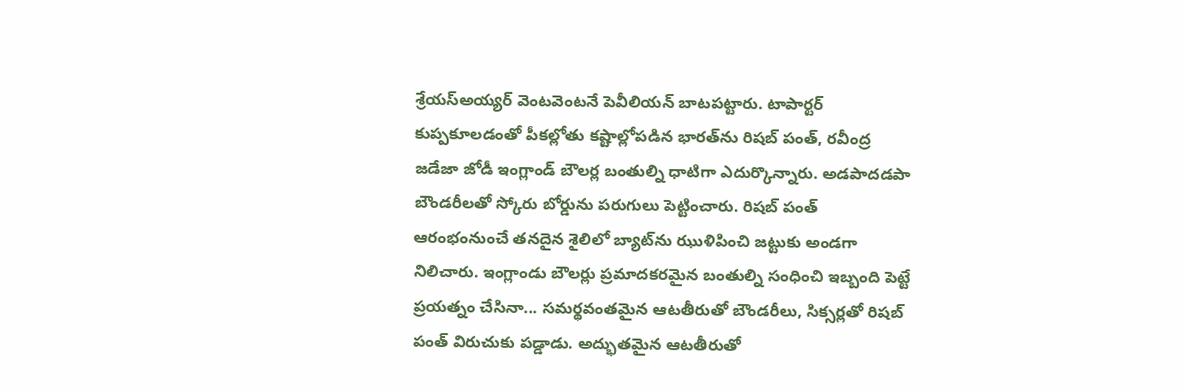శ్రేయస్‌అయ్యర్ వెంటవెంటనే పెవీలియన్ బాటపట్టారు. టాపార్టర్ కుప్పకూలడంతో పీకల్లోతు కష్టాల్లోపడిన భారత్‌ను రిషబ్ పంత్, రవీంద్ర జడేజా జోడీ ఇంగ్లాండ్ బౌలర్ల బంతుల్ని ధాటిగా ఎదుర్కొన్నారు. అడపాదడపా బౌండరీలతో స్కోరు బోర్డును పరుగులు పెట్టించారు. రిషబ్ పంత్ ఆరంభంనుంచే తనదైన శైలిలో బ్యాట్‌ను ఝుళిపించి జట్టుకు అండగా నిలిచారు. ఇంగ్లాండు బౌలర్లు ప్రమాదకరమైన బంతుల్ని సంధించి ఇబ్బంది పెట్టే ప్రయత్నం చేసినా... సమర్థవంతమైన ఆటతీరుతో బౌండరీలు, సిక్సర్లతో రిషబ్ పంత్ విరుచుకు పడ్డాడు. అద్భుతమైన ఆటతీరుతో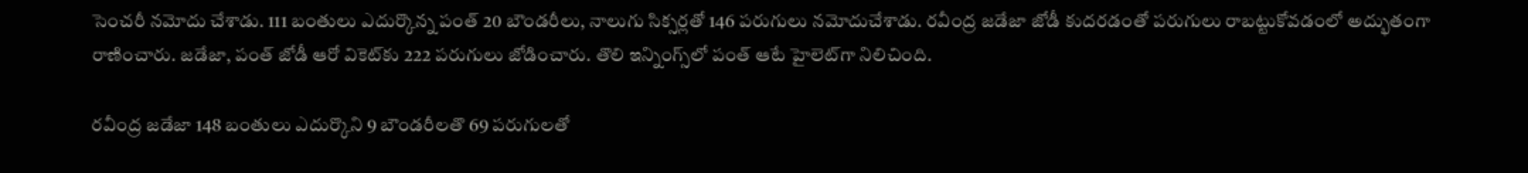సెంచరీ నమోదు చేశాడు. 111 బంతులు ఎదుర్కొన్న పంత్ 20 బౌండరీలు, నాలుగు సిక్సర్లతో 146 పరుగులు నమోదుచేశాడు. రవీంద్ర జడేజా జోడీ కుదరడంతో పరుగులు రాబట్టుకోవడంలో అద్భుతంగా రాణించారు. జడేజా, పంత్ జోడీ ఆరో వికెట్‌కు 222 పరుగులు జోడించారు. తొలి ఇన్నింగ్స్‌లో పంత్ ఆటే హైలెట్‌గా నిలిచింది.

రవీంద్ర జడేజా 148 బంతులు ఎదుర్కొని 9 బౌండరీలతొ 69 పరుగులతో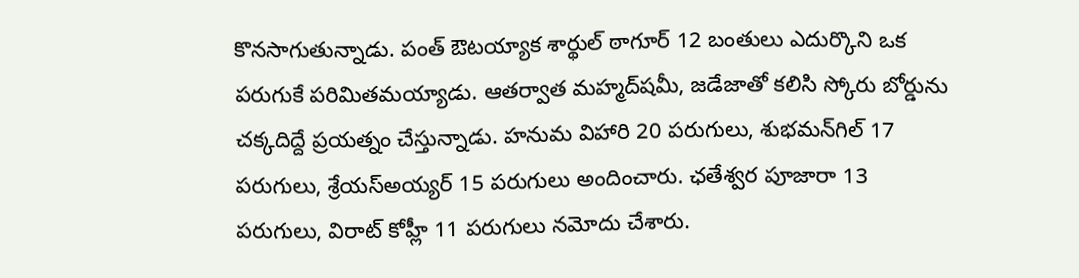కొనసాగుతున్నాడు. పంత్ ఔటయ్యాక శార్థుల్ ఠాగూర్ 12 బంతులు ఎదుర్కొని ఒక పరుగుకే పరిమితమయ్యాడు. ఆతర్వాత మహ్మద్‌షమీ, జడేజాతో కలిసి స్కోరు బోర్డును చక్కదిద్దే ప్రయత్నం చేస్తున్నాడు. హనుమ విహారి 20 పరుగులు, శుభమన్‌గిల్ 17 పరుగులు, శ్రేయస్‌అయ్యర్ 15 పరుగులు అందించారు. ఛతేశ్వర పూజారా 13 పరుగులు, విరాట్ కోహ్లీ 11 పరుగులు నమోదు చేశారు.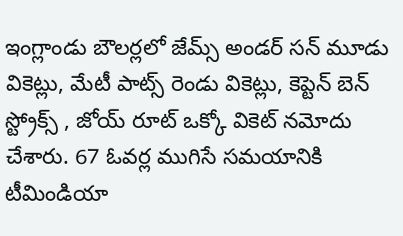ఇంగ్లాండు బౌలర్లలో జేమ్స్ అండర్ సన్ మూడు వికెట్లు, మేటీ పాట్స్ రెండు వికెట్లు, కెప్టెన్ బెన్ స్ట్రోక్స్ , జోయ్ రూట్ ఒక్కో వికెట్ నమోదు చేశారు. 67 ఓవర్ల ముగిసే సమయానికి టీమిండియా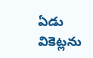ఏడు వికెట్లను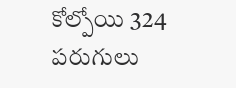కోల్పోయి 324 పరుగులు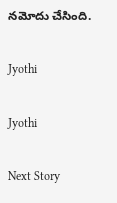నమోదు చేసింది.

Jyothi

Jyothi

Next Story